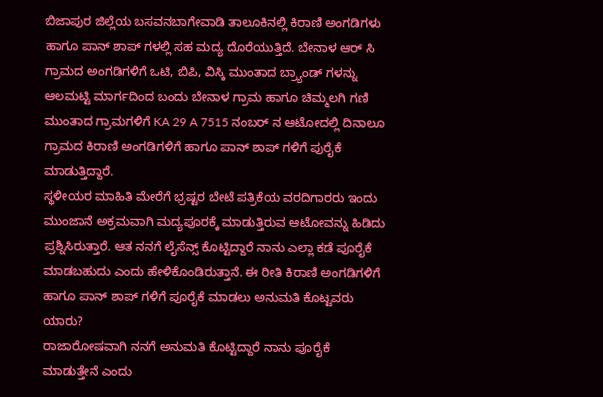ಬಿಜಾಪುರ ಜಿಲ್ಲೆಯ ಬಸವನಬಾಗೇವಾಡಿ ತಾಲೂಕಿನಲ್ಲಿ ಕಿರಾಣಿ ಅಂಗಡಿಗಳು ಹಾಗೂ ಪಾನ್ ಶಾಪ್ ಗಳಲ್ಲಿ ಸಹ ಮದ್ಯ ದೊರೆಯುತ್ತಿದೆ. ಬೇನಾಳ ಆರ್ ಸಿ ಗ್ರಾಮದ ಅಂಗಡಿಗಳಿಗೆ ಒಟಿ, ಬಿಪಿ, ವಿಸ್ಕಿ ಮುಂತಾದ ಬ್ರ್ಯಾಂಡ್ ಗಳನ್ನು ಆಲಮಟ್ಟಿ ಮಾರ್ಗದಿಂದ ಬಂದು ಬೇನಾಳ ಗ್ರಾಮ ಹಾಗೂ ಚಿಮ್ಮಲಗಿ ಗಣಿ ಮುಂತಾದ ಗ್ರಾಮಗಳಿಗೆ KA 29 A 7515 ನಂಬರ್ ನ ಆಟೋದಲ್ಲಿ ದಿನಾಲೂ ಗ್ರಾಮದ ಕಿರಾಣಿ ಅಂಗಡಿಗಳಿಗೆ ಹಾಗೂ ಪಾನ್ ಶಾಪ್ ಗಳಿಗೆ ಪುರೈಕೆ ಮಾಡುತ್ತಿದ್ದಾರೆ.
ಸ್ಥಳೀಯರ ಮಾಹಿತಿ ಮೇರೆಗೆ ಭ್ರಷ್ಟರ ಬೇಟೆ ಪತ್ರಿಕೆಯ ವರದಿಗಾರರು ಇಂದು ಮುಂಜಾನೆ ಅಕ್ರಮವಾಗಿ ಮದ್ಯಪೂರಕ್ಕೆ ಮಾಡುತ್ತಿರುವ ಆಟೋವನ್ನು ಹಿಡಿದು ಪ್ರಶ್ನಿಸಿರುತ್ತಾರೆ. ಆತ ನನಗೆ ಲೈಸೆನ್ಸ್ ಕೊಟ್ಟಿದ್ದಾರೆ ನಾನು ಎಲ್ಲಾ ಕಡೆ ಪೂರೈಕೆ ಮಾಡಬಹುದು ಎಂದು ಹೇಳಿಕೊಂಡಿರುತ್ತಾನೆ. ಈ ರೀತಿ ಕಿರಾಣಿ ಅಂಗಡಿಗಳಿಗೆ ಹಾಗೂ ಪಾನ್ ಶಾಪ್ ಗಳಿಗೆ ಪೂರೈಕೆ ಮಾಡಲು ಅನುಮತಿ ಕೊಟ್ಟವರು ಯಾರು?
ರಾಜಾರೋಷವಾಗಿ ನನಗೆ ಅನುಮತಿ ಕೊಟ್ಟಿದ್ದಾರೆ ನಾನು ಪೂರೈಕೆ ಮಾಡುತ್ತೇನೆ ಎಂದು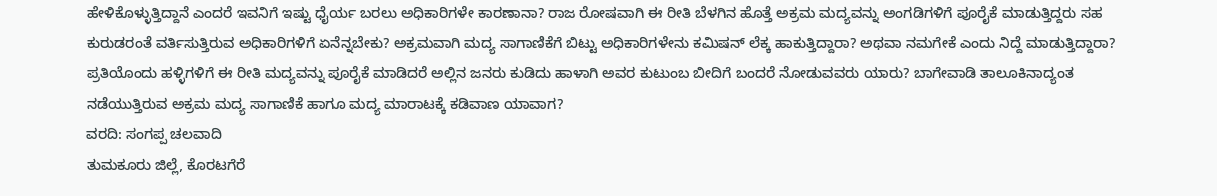ಹೇಳಿಕೊಳ್ಳುತ್ತಿದ್ದಾನೆ ಎಂದರೆ ಇವನಿಗೆ ಇಷ್ಟು ಧೈರ್ಯ ಬರಲು ಅಧಿಕಾರಿಗಳೇ ಕಾರಣಾನಾ? ರಾಜ ರೋಷವಾಗಿ ಈ ರೀತಿ ಬೆಳಗಿನ ಹೊತ್ತೆ ಅಕ್ರಮ ಮದ್ಯವನ್ನು ಅಂಗಡಿಗಳಿಗೆ ಪೂರೈಕೆ ಮಾಡುತ್ತಿದ್ದರು ಸಹ ಕುರುಡರಂತೆ ವರ್ತಿಸುತ್ತಿರುವ ಅಧಿಕಾರಿಗಳಿಗೆ ಏನೆನ್ನಬೇಕು? ಅಕ್ರಮವಾಗಿ ಮದ್ಯ ಸಾಗಾಣಿಕೆಗೆ ಬಿಟ್ಟು ಅಧಿಕಾರಿಗಳೇನು ಕಮಿಷನ್ ಲೆಕ್ಕ ಹಾಕುತ್ತಿದ್ದಾರಾ? ಅಥವಾ ನಮಗೇಕೆ ಎಂದು ನಿದ್ದೆ ಮಾಡುತ್ತಿದ್ದಾರಾ?
ಪ್ರತಿಯೊಂದು ಹಳ್ಳಿಗಳಿಗೆ ಈ ರೀತಿ ಮದ್ಯವನ್ನು ಪೂರೈಕೆ ಮಾಡಿದರೆ ಅಲ್ಲಿನ ಜನರು ಕುಡಿದು ಹಾಳಾಗಿ ಅವರ ಕುಟುಂಬ ಬೀದಿಗೆ ಬಂದರೆ ನೋಡುವವರು ಯಾರು? ಬಾಗೇವಾಡಿ ತಾಲೂಕಿನಾದ್ಯಂತ ನಡೆಯುತ್ತಿರುವ ಅಕ್ರಮ ಮದ್ಯ ಸಾಗಾಣಿಕೆ ಹಾಗೂ ಮದ್ಯ ಮಾರಾಟಕ್ಕೆ ಕಡಿವಾಣ ಯಾವಾಗ?
ವರದಿ: ಸಂಗಪ್ಪ ಚಲವಾದಿ
ತುಮಕೂರು ಜಿಲ್ಲೆ, ಕೊರಟಗೆರೆ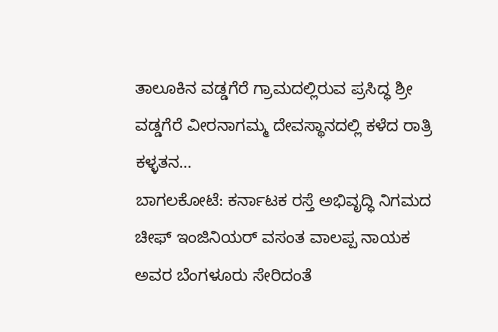ತಾಲೂಕಿನ ವಡ್ಡಗೆರೆ ಗ್ರಾಮದಲ್ಲಿರುವ ಪ್ರಸಿದ್ಧ ಶ್ರೀ ವಡ್ಡಗೆರೆ ವೀರನಾಗಮ್ಮ ದೇವಸ್ಥಾನದಲ್ಲಿ ಕಳೆದ ರಾತ್ರಿ ಕಳ್ಳತನ…
ಬಾಗಲಕೋಟೆ: ಕರ್ನಾಟಕ ರಸ್ತೆ ಅಭಿವೃದ್ಧಿ ನಿಗಮದ ಚೀಫ್ ಇಂಜಿನಿಯರ್ ವಸಂತ ವಾಲಪ್ಪ ನಾಯಕ ಅವರ ಬೆಂಗಳೂರು ಸೇರಿದಂತೆ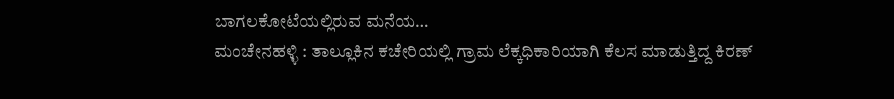ಬಾಗಲಕೋಟೆಯಲ್ಲಿರುವ ಮನೆಯ…
ಮಂಚೇನಹಳ್ಳಿ : ತಾಲ್ಲೂಕಿನ ಕಚೇರಿಯಲ್ಲಿ ಗ್ರಾಮ ಲೆಕ್ಕಧಿಕಾರಿಯಾಗಿ ಕೆಲಸ ಮಾಡುತ್ತಿದ್ದ ಕಿರಣ್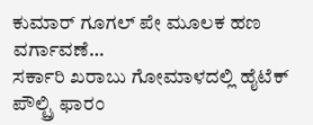ಕುಮಾರ್ ಗೂಗಲ್ ಪೇ ಮೂಲಕ ಹಣ ವರ್ಗಾವಣೆ…
ಸರ್ಕಾರಿ ಖರಾಬು ಗೋಮಾಳದಲ್ಲಿ ಹೈಟೆಕ್ ಪೌಲ್ಟ್ರಿ ಫಾರಂ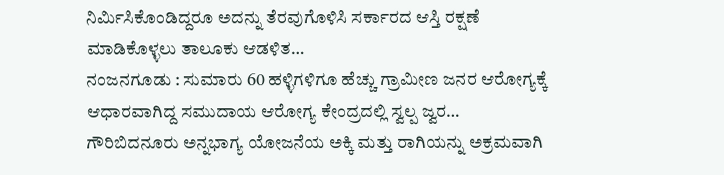ನಿರ್ಮಿಸಿಕೊಂಡಿದ್ದರೂ ಅದನ್ನು ತೆರವುಗೊಳಿಸಿ ಸರ್ಕಾರದ ಆಸ್ತಿ ರಕ್ಷಣೆ ಮಾಡಿಕೊಳ್ಳಲು ತಾಲೂಕು ಆಡಳಿತ…
ನಂಜನಗೂಡು : ಸುಮಾರು 60 ಹಳ್ಳಿಗಳಿಗೂ ಹೆಚ್ಚು ಗ್ರಾಮೀಣ ಜನರ ಆರೋಗ್ಯಕ್ಕೆ ಆಧಾರವಾಗಿದ್ದ ಸಮುದಾಯ ಆರೋಗ್ಯ ಕೇಂದ್ರದಲ್ಲಿ ಸ್ವಲ್ಪ ಜ್ವರ…
ಗೌರಿಬಿದನೂರು ಅನ್ನಭಾಗ್ಯ ಯೋಜನೆಯ ಅಕ್ಕಿ ಮತ್ತು ರಾಗಿಯನ್ನು ಅಕ್ರಮವಾಗಿ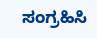ಸಂಗ್ರಹಿಸಿ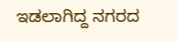ಇಡಲಾಗಿದ್ದ ನಗರದ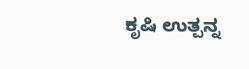ಕೃಷಿ ಉತ್ಪನ್ನ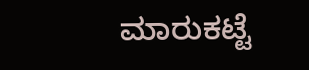ಮಾರುಕಟ್ಟೆ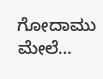ಗೋದಾಮು ಮೇಲೆ…